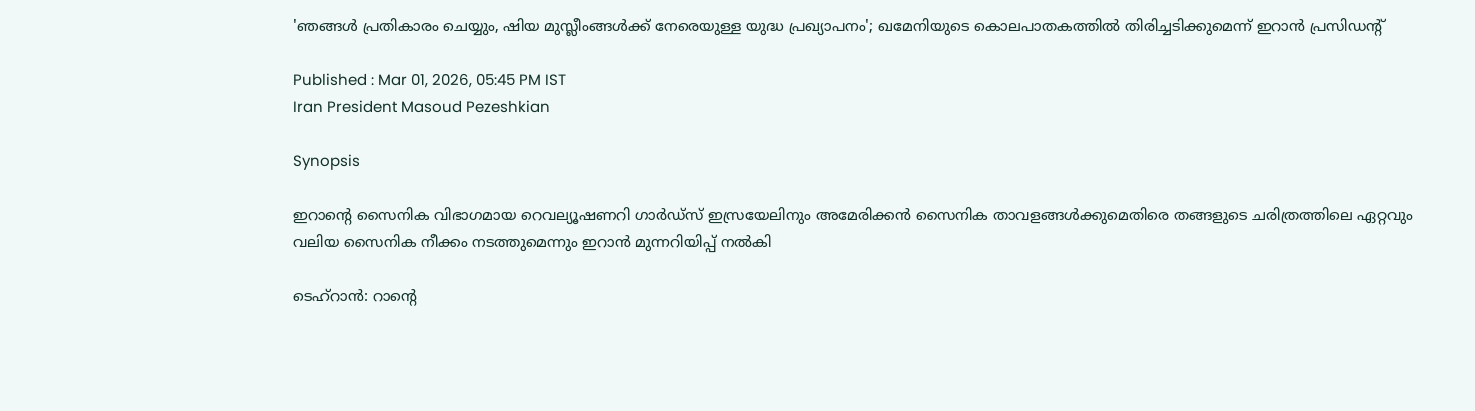'ഞങ്ങൾ പ്രതികാരം ചെയ്യും, ഷിയ മുസ്ലീംങ്ങൾക്ക് നേരെയുള്ള യുദ്ധ പ്രഖ്യാപനം'; ഖമേനിയുടെ കൊലപാതകത്തിൽ തിരിച്ചടിക്കുമെന്ന് ഇറാൻ പ്രസിഡന്‍റ്

Published : Mar 01, 2026, 05:45 PM IST
Iran President Masoud Pezeshkian

Synopsis

ഇറാന്റെ സൈനിക വിഭാഗമായ റെവല്യൂഷണറി ഗാർഡ്സ് ഇസ്രയേലിനും അമേരിക്കൻ സൈനിക താവളങ്ങൾക്കുമെതിരെ തങ്ങളുടെ ചരിത്രത്തിലെ ഏറ്റവും വലിയ സൈനിക നീക്കം നടത്തുമെന്നും ഇറാൻ മുന്നറിയിപ്പ് നൽകി

ടെഹ്റാൻ: റാന്‍റെ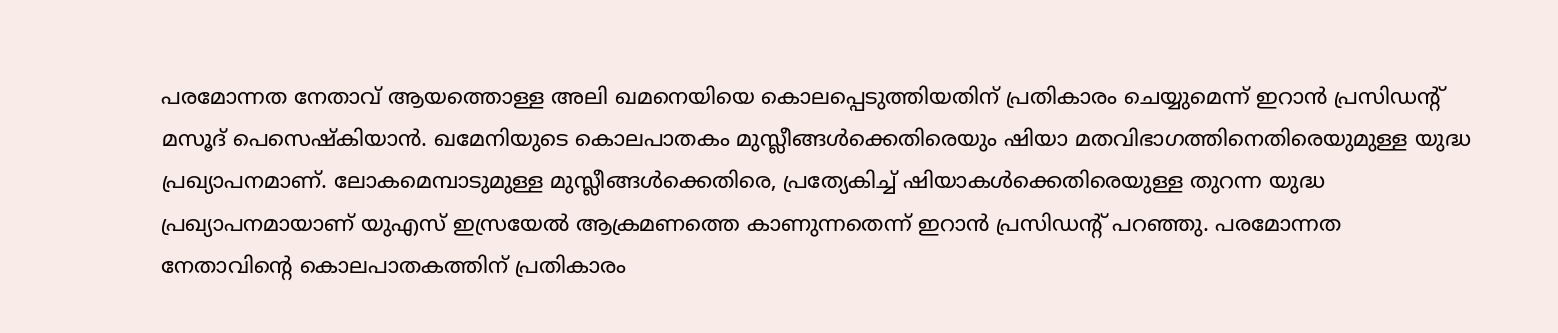പരമോന്നത നേതാവ് ആയത്തൊള്ള അലി ഖമനെയിയെ കൊലപ്പെടുത്തിയതിന് പ്രതികാരം ചെയ്യുമെന്ന് ഇറാൻ പ്രസിഡന്റ് മസൂദ് പെസെഷ്കിയാൻ. ഖമേനിയുടെ കൊലപാതകം മുസ്ലീങ്ങൾക്കെതിരെയും ഷിയാ മതവിഭാഗത്തിനെതിരെയുമുള്ള യുദ്ധ പ്രഖ്യാപനമാണ്. ലോകമെമ്പാടുമുള്ള മുസ്ലീങ്ങൾക്കെതിരെ, പ്രത്യേകിച്ച് ഷിയാകൾക്കെതിരെയുള്ള തുറന്ന യുദ്ധ പ്രഖ്യാപനമായാണ് യുഎസ് ഇസ്രയേൽ ആക്രമണത്തെ കാണുന്നതെന്ന് ഇറാൻ പ്രസിഡന്‍റ് പറഞ്ഞു. പരമോന്നത നേതാവിന്‍റെ കൊലപാതകത്തിന് പ്രതികാരം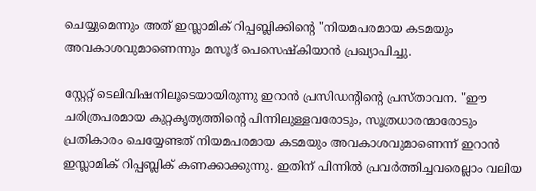ചെയ്യുമെന്നും അത് ഇസ്ലാമിക് റിപ്പബ്ലിക്കിന്‍റെ "നിയമപരമായ കടമയും അവകാശവുമാണെന്നും മസൂദ് പെസെഷ്കിയാൻ പ്രഖ്യാപിച്ചു.

സ്റ്റേറ്റ് ടെലിവിഷനിലൂടെയായിരുന്നു ഇറാൻ പ്രസിഡന്‍റിന്‍റെ പ്രസ്താവന. "ഈ ചരിത്രപരമായ കുറ്റകൃത്യത്തിന്റെ പിന്നിലുള്ളവരോടും, സൂത്രധാരന്മാരോടും പ്രതികാരം ചെയ്യേണ്ടത് നിയമപരമായ കടമയും അവകാശവുമാണെന്ന് ഇറാൻ ഇസ്ലാമിക് റിപ്പബ്ലിക് കണക്കാക്കുന്നു. ഇതിന് പിന്നിൽ പ്രവർത്തിച്ചവരെല്ലാം വലിയ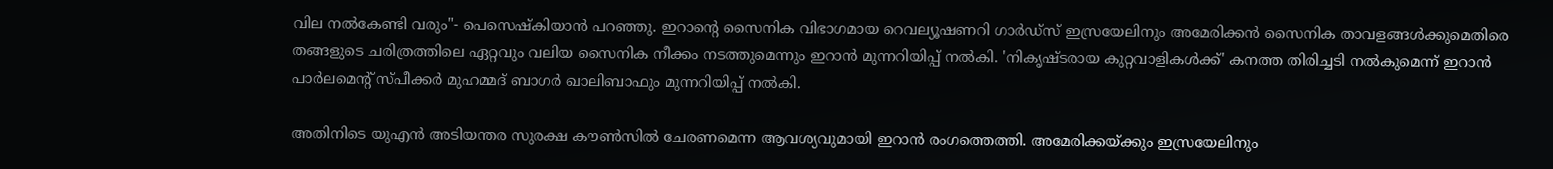വില നൽകേണ്ടി വരും"- പെസെഷ്കിയാൻ പറഞ്ഞു. ഇറാന്റെ സൈനിക വിഭാഗമായ റെവല്യൂഷണറി ഗാർഡ്സ് ഇസ്രയേലിനും അമേരിക്കൻ സൈനിക താവളങ്ങൾക്കുമെതിരെ തങ്ങളുടെ ചരിത്രത്തിലെ ഏറ്റവും വലിയ സൈനിക നീക്കം നടത്തുമെന്നും ഇറാൻ മുന്നറിയിപ്പ് നൽകി. 'നികൃഷ്ടരായ കുറ്റവാളികൾക്ക്' കനത്ത തിരിച്ചടി നൽകുമെന്ന് ഇറാൻ പാർലമെന്റ് സ്പീക്കർ മുഹമ്മദ് ബാഗർ ഖാലിബാഫും മുന്നറിയിപ്പ് നൽകി.

അതിനിടെ യുഎൻ അടിയന്തര സുരക്ഷ കൗൺസിൽ ചേരണമെന്ന ആവശ്യവുമായി ഇറാൻ രംഗത്തെത്തി. അമേരിക്കയ്ക്കും ഇസ്രയേലിനും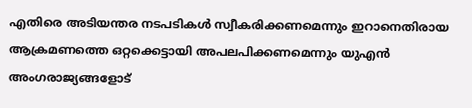എതിരെ അടിയന്തര നടപടികൾ സ്വീകരിക്കണമെന്നും ഇറാനെതിരായ ആക്രമണത്തെ ഒറ്റക്കെട്ടായി അപലപിക്കണമെന്നും യുഎൻ അംഗരാജ്യങ്ങളോട്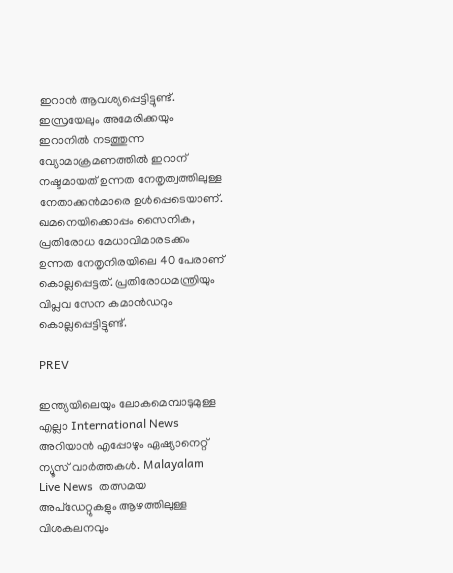ഇറാൻ ആവശ്യപ്പെട്ടിട്ടുണ്ട്. ഇസ്രയേലും അമേരിക്കയും ഇറാനില്‍ നടത്തുന്ന വ്യോമാക്രമണത്തില്‍ ഇറാന് നഷ്ടമായത് ഉന്നത നേതൃത്വത്തിലുള്ള നേതാക്കൻമാരെ ഉൾപ്പെടെയാണ്. ഖമനെയിക്കൊപ്പം സൈനിക, പ്രതിരോധ മേധാവിമാരടക്കം ഉന്നത നേതൃനിരയിലെ 40 പേരാണ് കൊല്ലപ്പെട്ടത്. പ്രതിരോധമന്ത്രിയും വിപ്ലവ സേന കമാൻഡറും കൊല്ലപ്പെട്ടിട്ടുണ്ട്.

PREV

ഇന്ത്യയിലെയും ലോകമെമ്പാടുമുള്ള എല്ലാ International News അറിയാൻ എപ്പോഴും ഏഷ്യാനെറ്റ് ന്യൂസ് വാർത്തകൾ. Malayalam Live News  തത്സമയ അപ്‌ഡേറ്റുകളും ആഴത്തിലുള്ള വിശകലനവും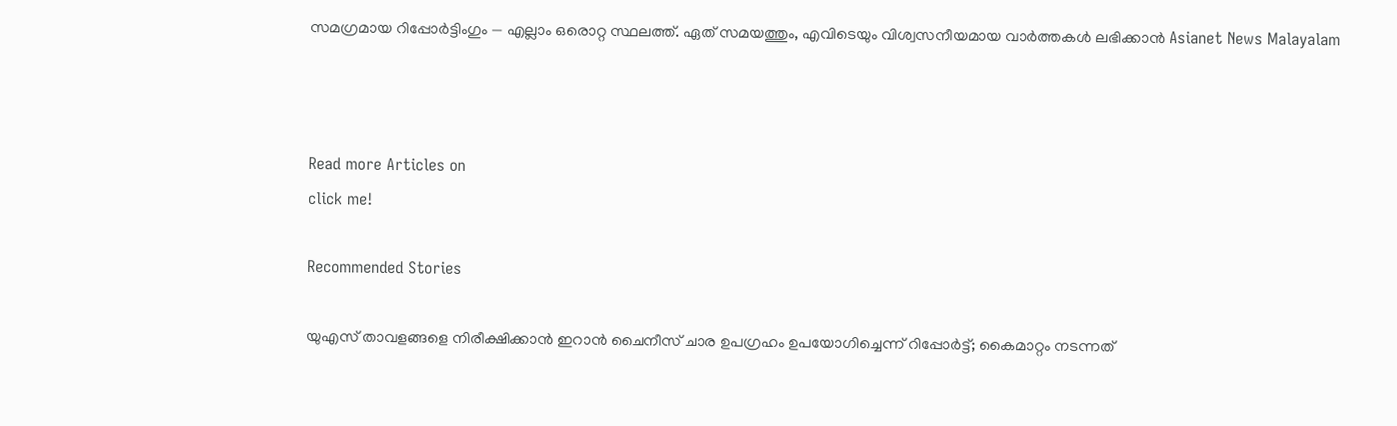സമഗ്രമായ റിപ്പോർട്ടിംഗും — എല്ലാം ഒരൊറ്റ സ്ഥലത്ത്. ഏത് സമയത്തും, എവിടെയും വിശ്വസനീയമായ വാർത്തകൾ ലഭിക്കാൻ Asianet News Malayalam



Read more Articles on
click me!

Recommended Stories

യുഎസ് താവളങ്ങളെ നിരീക്ഷിക്കാൻ ഇറാൻ ചൈനീസ് ചാര ഉപഗ്രഹം ഉപയോഗിച്ചെന്ന് റിപ്പോർട്ട്; കൈമാറ്റം നടന്നത്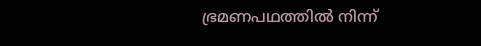ഭ്രമണപഥത്തിൽ നിന്ന്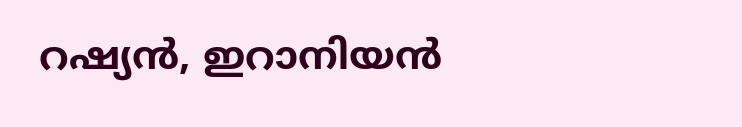റഷ്യൻ, ഇറാനിയൻ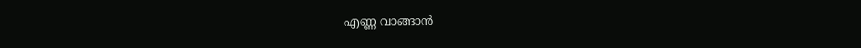എണ്ണ വാങ്ങാൻ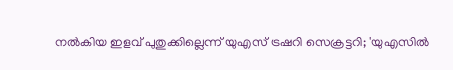നൽകിയ ഇളവ് പുതുക്കില്ലെന്ന് യുഎസ് ട്രഷറി സെക്രട്ടറി; 'യുഎസിൽ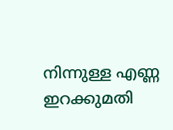നിന്നുള്ള എണ്ണ ഇറക്കുമതി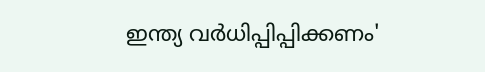ഇന്ത്യ വർധിപ്പിപ്പിക്കണം'